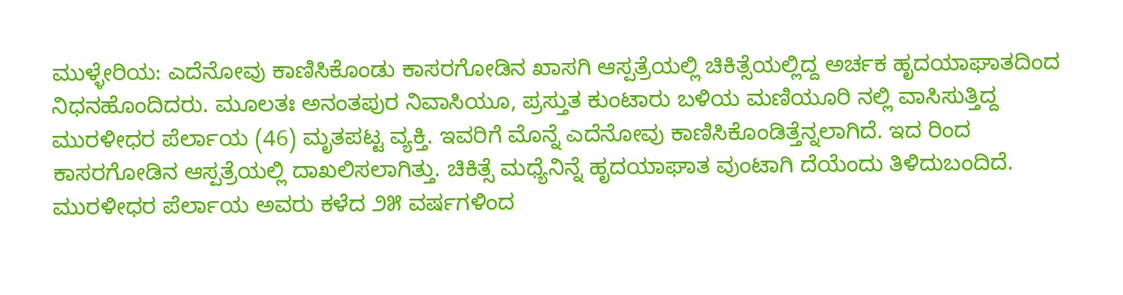ಮುಳ್ಳೇರಿಯ: ಎದೆನೋವು ಕಾಣಿಸಿಕೊಂಡು ಕಾಸರಗೋಡಿನ ಖಾಸಗಿ ಆಸ್ಪತ್ರೆಯಲ್ಲಿ ಚಿಕಿತ್ಸೆಯಲ್ಲಿದ್ದ ಅರ್ಚಕ ಹೃದಯಾಘಾತದಿಂದ ನಿಧನಹೊಂದಿದರು. ಮೂಲತಃ ಅನಂತಪುರ ನಿವಾಸಿಯೂ, ಪ್ರಸ್ತುತ ಕುಂಟಾರು ಬಳಿಯ ಮಣಿಯೂರಿ ನಲ್ಲಿ ವಾಸಿಸುತ್ತಿದ್ದ ಮುರಳೀಧರ ಪೆರ್ಲಾಯ (46) ಮೃತಪಟ್ಟ ವ್ಯಕ್ತಿ. ಇವರಿಗೆ ಮೊನ್ನೆ ಎದೆನೋವು ಕಾಣಿಸಿಕೊಂಡಿತ್ತೆನ್ನಲಾಗಿದೆ. ಇದ ರಿಂದ ಕಾಸರಗೋಡಿನ ಆಸ್ಪತ್ರೆಯಲ್ಲಿ ದಾಖಲಿಸಲಾಗಿತ್ತು. ಚಿಕಿತ್ಸೆ ಮಧ್ಯೆನಿನ್ನೆ ಹೃದಯಾಘಾತ ವುಂಟಾಗಿ ದೆಯೆಂದು ತಿಳಿದುಬಂದಿದೆ.
ಮುರಳೀಧರ ಪೆರ್ಲಾಯ ಅವರು ಕಳೆದ ೨೫ ವರ್ಷಗಳಿಂದ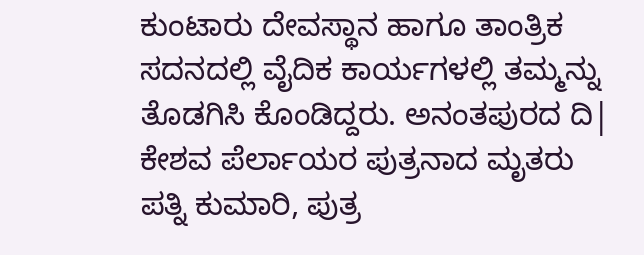ಕುಂಟಾರು ದೇವಸ್ಥಾನ ಹಾಗೂ ತಾಂತ್ರಿಕ ಸದನದಲ್ಲಿ ವೈದಿಕ ಕಾರ್ಯಗಳಲ್ಲಿ ತಮ್ಮನ್ನು ತೊಡಗಿಸಿ ಕೊಂಡಿದ್ದರು. ಅನಂತಪುರದ ದಿ| ಕೇಶವ ಪೆರ್ಲಾಯರ ಪುತ್ರನಾದ ಮೃತರು ಪತ್ನಿ ಕುಮಾರಿ, ಪುತ್ರ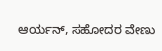ಆರ್ಯನ್, ಸಹೋದರ ವೇಣು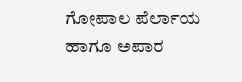ಗೋಪಾಲ ಪೆರ್ಲಾಯ ಹಾಗೂ ಅಪಾರ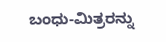ಬಂಧು-ಮಿತ್ರರನ್ನು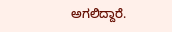ಅಗಲಿದ್ದಾರೆ.